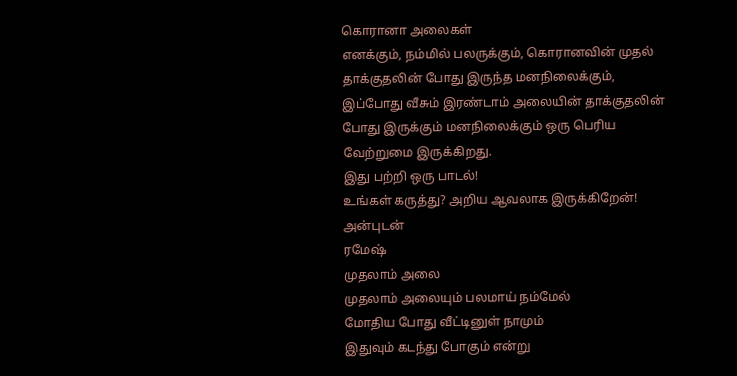கொரானா அலைகள்
எனக்கும், நம்மில் பலருக்கும், கொரானவின் முதல் தாக்குதலின் போது இருந்த மனநிலைக்கும், இப்போது வீசும் இரண்டாம் அலையின் தாக்குதலின் போது இருக்கும் மனநிலைக்கும் ஒரு பெரிய வேற்றுமை இருக்கிறது.
இது பற்றி ஒரு பாடல்!
உங்கள் கருத்து? அறிய ஆவலாக இருக்கிறேன்!
அன்புடன்
ரமேஷ்
முதலாம் அலை
முதலாம் அலையும் பலமாய் நம்மேல்
மோதிய போது வீட்டினுள் நாமும்
இதுவும் கடந்து போகும் என்று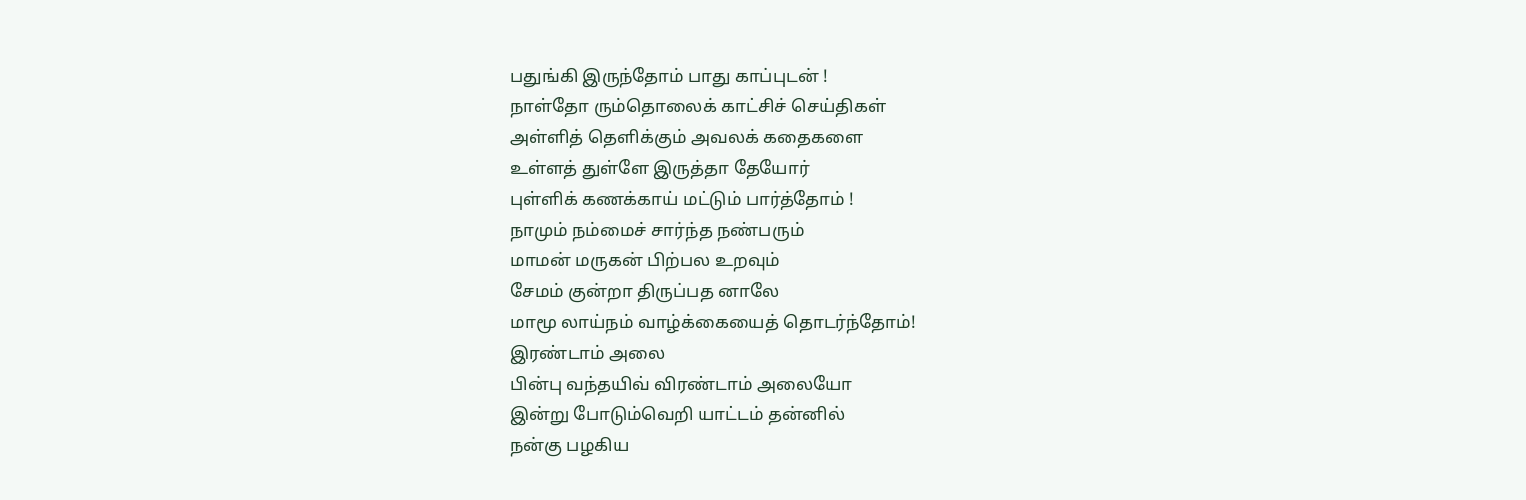பதுங்கி இருந்தோம் பாது காப்புடன் !
நாள்தோ ரும்தொலைக் காட்சிச் செய்திகள்
அள்ளித் தெளிக்கும் அவலக் கதைகளை
உள்ளத் துள்ளே இருத்தா தேயோர்
புள்ளிக் கணக்காய் மட்டும் பார்த்தோம் !
நாமும் நம்மைச் சார்ந்த நண்பரும்
மாமன் மருகன் பிற்பல உறவும்
சேமம் குன்றா திருப்பத னாலே
மாமூ லாய்நம் வாழ்க்கையைத் தொடர்ந்தோம்!
இரண்டாம் அலை
பின்பு வந்தயிவ் விரண்டாம் அலையோ
இன்று போடும்வெறி யாட்டம் தன்னில்
நன்கு பழகிய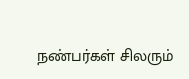நண்பர்கள் சிலரும்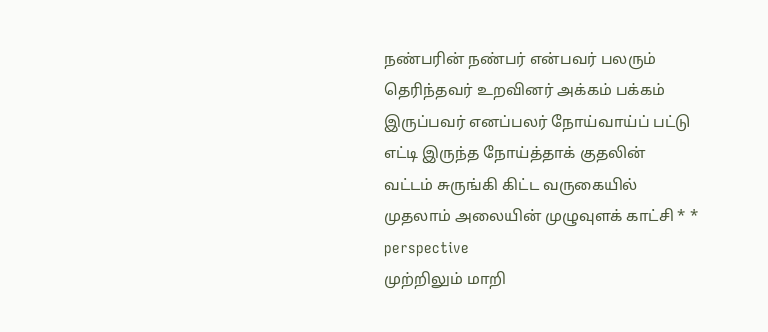நண்பரின் நண்பர் என்பவர் பலரும்
தெரிந்தவர் உறவினர் அக்கம் பக்கம்
இருப்பவர் எனப்பலர் நோய்வாய்ப் பட்டு
எட்டி இருந்த நோய்த்தாக் குதலின்
வட்டம் சுருங்கி கிட்ட வருகையில்
முதலாம் அலையின் முழுவுளக் காட்சி * * perspective
முற்றிலும் மாறி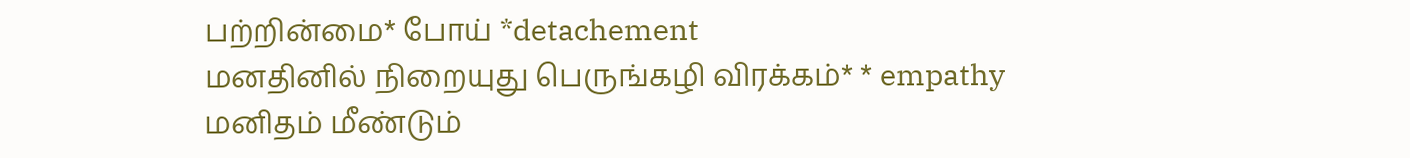பற்றின்மை* போய் *detachement
மனதினில் நிறையுது பெருங்கழி விரக்கம்* * empathy
மனிதம் மீண்டும்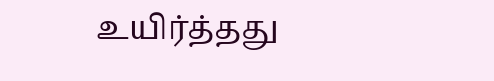உயிர்த்தது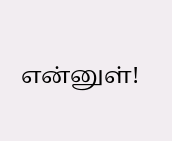என்னுள்!